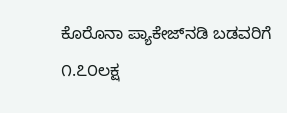ಕೊರೊನಾ ಪ್ಯಾಕೇಜ್‌ನಡಿ ಬಡವರಿಗೆ ೧.೭೦ಲಕ್ಷ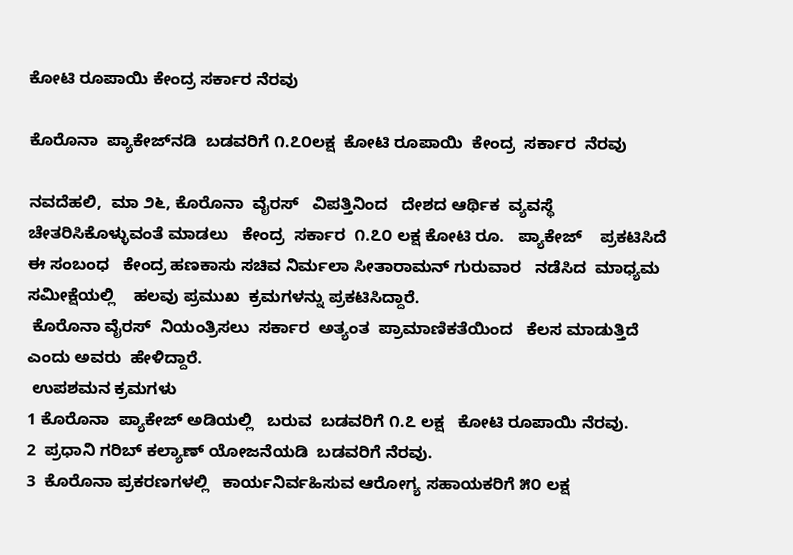ಕೋಟಿ ರೂಪಾಯಿ ಕೇಂದ್ರ ಸರ್ಕಾರ ನೆರವು

ಕೊರೊನಾ  ಪ್ಯಾಕೇಜ್‌ನಡಿ  ಬಡವರಿಗೆ ೧.೭೦ಲಕ್ಷ  ಕೋಟಿ ರೂಪಾಯಿ  ಕೇಂದ್ರ  ಸರ್ಕಾರ  ನೆರವು

ನವದೆಹಲಿ,  ಮಾ ೨೬, ಕೊರೊನಾ  ವೈರಸ್   ವಿಪತ್ತಿನಿಂದ   ದೇಶದ ಆರ್ಥಿಕ  ವ್ಯವಸ್ಥೆ   ಚೇತರಿಸಿಕೊಳ್ಳುವಂತೆ ಮಾಡಲು   ಕೇಂದ್ರ  ಸರ್ಕಾರ  ೧.೭೦ ಲಕ್ಷ ಕೋಟಿ ರೂ.   ಪ್ಯಾಕೇಜ್    ಪ್ರಕಟಿಸಿದೆ ಈ ಸಂಬಂಧ   ಕೇಂದ್ರ ಹಣಕಾಸು ಸಚಿವ ನಿರ್ಮಲಾ ಸೀತಾರಾಮನ್ ಗುರುವಾರ   ನಡೆಸಿದ  ಮಾಧ್ಯಮ ಸಮೀಕ್ಷೆಯಲ್ಲಿ    ಹಲವು ಪ್ರಮುಖ  ಕ್ರಮಗಳನ್ನು ಪ್ರಕಟಿಸಿದ್ದಾರೆ.
 ಕೊರೊನಾ ವೈರಸ್  ನಿಯಂತ್ರಿಸಲು  ಸರ್ಕಾರ  ಅತ್ಯಂತ  ಪ್ರಾಮಾಣಿಕತೆಯಿಂದ   ಕೆಲಸ ಮಾಡುತ್ತಿದೆ   ಎಂದು ಅವರು  ಹೇಳಿದ್ದಾರೆ.
 ಉಪಶಮನ ಕ್ರಮಗಳು
1 ಕೊರೊನಾ  ಪ್ಯಾಕೇಜ್ ಅಡಿಯಲ್ಲಿ   ಬರುವ  ಬಡವರಿಗೆ ೧.೭ ಲಕ್ಷ   ಕೋಟಿ ರೂಪಾಯಿ ನೆರವು.
2  ಪ್ರಧಾನಿ ಗರಿಬ್ ಕಲ್ಯಾಣ್ ಯೋಜನೆಯಡಿ  ಬಡವರಿಗೆ ನೆರವು.
3  ಕೊರೊನಾ ಪ್ರಕರಣಗಳಲ್ಲಿ   ಕಾರ್ಯನಿರ್ವಹಿಸುವ ಆರೋಗ್ಯ ಸಹಾಯಕರಿಗೆ ೫೦ ಲಕ್ಷ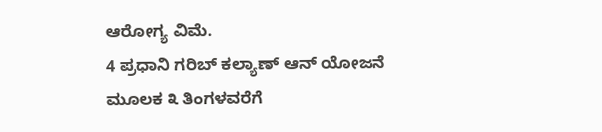ಆರೋಗ್ಯ ವಿಮೆ.
4 ಪ್ರಧಾನಿ ಗರಿಬ್ ಕಲ್ಯಾಣ್ ಆನ್ ಯೋಜನೆ ಮೂಲಕ ೩ ತಿಂಗಳವರೆಗೆ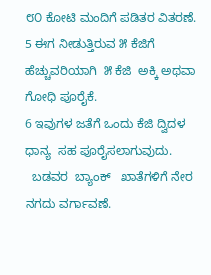೮೦ ಕೋಟಿ ಮಂದಿಗೆ ಪಡಿತರ ವಿತರಣೆ.
5 ಈಗ ನೀಡುತ್ತಿರುವ ೫ ಕೆಜಿಗೆ  ಹೆಚ್ಚುವರಿಯಾಗಿ  ೫ ಕೆಜಿ  ಅಕ್ಕಿ ಅಥವಾ ಗೋಧಿ ಪೂರೈಕೆ.
6 ಇವುಗಳ ಜತೆಗೆ ಒಂದು ಕೆಜಿ ದ್ವಿದಳ ಧಾನ್ಯ  ಸಹ ಪೂರೈಸಲಾಗುವುದು.
  ಬಡವರ  ಬ್ಯಾಂಕ್   ಖಾತೆಗಳಿಗೆ ನೇರ ನಗದು ವರ್ಗಾವಣೆ.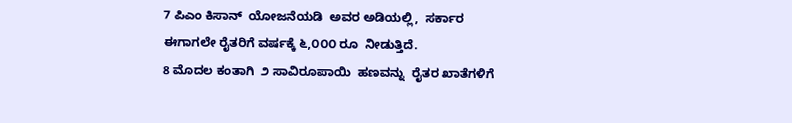7 ಪಿಎಂ ಕಿಸಾನ್  ಯೋಜನೆಯಡಿ  ಅವರ ಅಡಿಯಲ್ಲಿ,  ಸರ್ಕಾರ ಈಗಾಗಲೇ ರೈತರಿಗೆ ವರ್ಷಕ್ಕೆ ೬,೦೦೦ ರೂ  ನೀಡುತ್ತಿದೆ.
8 ಮೊದಲ ಕಂತಾಗಿ  ೨ ಸಾವಿರೂಪಾಯಿ  ಹಣವನ್ನು  ರೈತರ ಖಾತೆಗಳಿಗೆ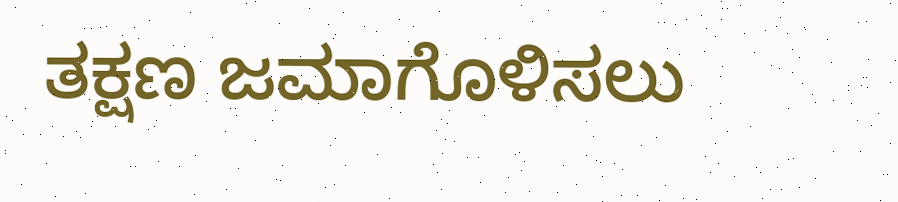ತಕ್ಷಣ ಜಮಾಗೊಳಿಸಲು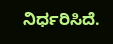ನಿರ್ಧರಿಸಿದೆ.